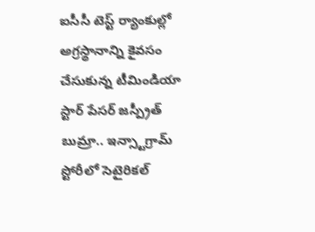ఐసీసీ టెస్ట్ ర్యాంకుల్లో అగ్రస్థానాన్ని కైవసం చేసుకున్న టీమిండియా స్టార్ పేసర్ జస్ప్రీత్ బుమ్రా.. ఇన్స్టాగ్రామ్ స్టోరీలో సెటైరికల్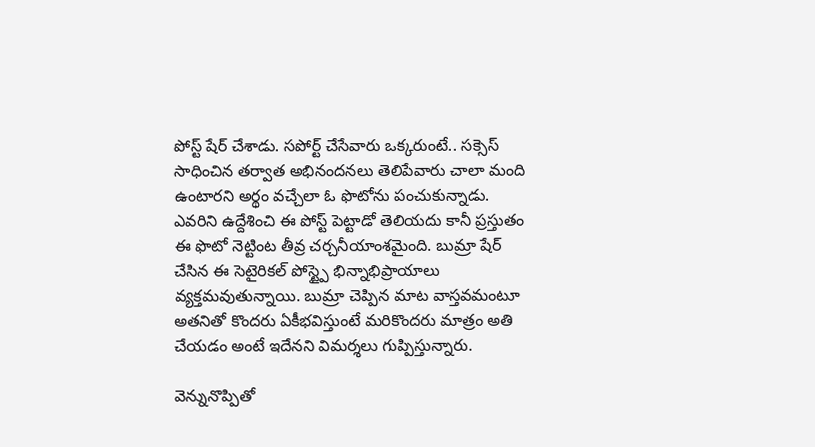పోస్ట్ షేర్ చేశాడు. సపోర్ట్ చేసేవారు ఒక్కరుంటే.. సక్సెస్ సాధించిన తర్వాత అభినందనలు తెలిపేవారు చాలా మంది ఉంటారని అర్థం వచ్చేలా ఓ ఫొటోను పంచుకున్నాడు.
ఎవరిని ఉద్దేశించి ఈ పోస్ట్ పెట్టాడో తెలియదు కానీ ప్రస్తుతం ఈ ఫొటో నెట్టింట తీవ్ర చర్చనీయాంశమైంది. బుమ్రా షేర్ చేసిన ఈ సెటైరికల్ పోస్ట్పై భిన్నాభిప్రాయాలు వ్యక్తమవుతున్నాయి. బుమ్రా చెప్పిన మాట వాస్తవమంటూ అతనితో కొందరు ఏకీభవిస్తుంటే మరికొందరు మాత్రం అతి చేయడం అంటే ఇదేనని విమర్శలు గుప్పిస్తున్నారు.

వెన్నునొప్పితో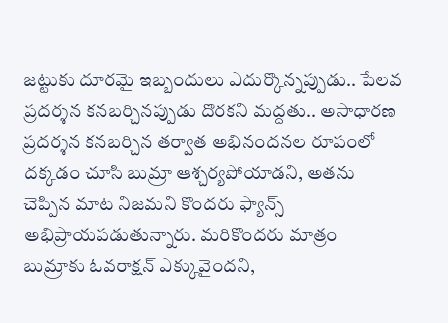జట్టుకు దూరమై ఇబ్బందులు ఎదుర్కొన్నప్పుడు.. పేలవ ప్రదర్శన కనబర్చినప్పుడు దొరకని మద్దతు.. అసాధారణ ప్రదర్శన కనబర్చిన తర్వాత అభినందనల రూపంలో దక్కడం చూసి బుమ్రా ఆశ్చర్యపోయాడని, అతను చెప్పిన మాట నిజమని కొందరు ఫ్యాన్స్ అభిప్రాయపడుతున్నారు. మరికొందరు మాత్రం బుమ్రాకు ఓవరాక్షన్ ఎక్కువైందని,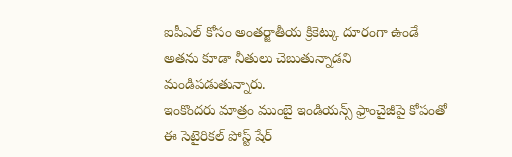ఐపీఎల్ కోసం అంతర్జాతీయ క్రికెట్కు దూరంగా ఉండే అతను కూడా నీతులు చెబుతున్నాడని మండిపడుతున్నారు.
ఇంకొందరు మాత్రం ముంబై ఇండియన్స్ ఫ్రాంచైజీపై కోపంతో ఈ సెటైరికల్ పోస్ట్ షేర్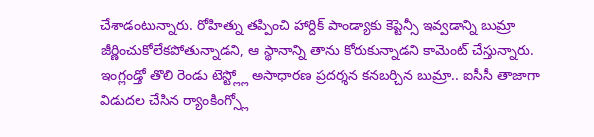చేశాడంటున్నారు. రోహిత్ను తప్పించి హార్దిక్ పాండ్యాకు కెప్టెన్సీ ఇవ్వడాన్ని బుమ్రా జీర్ణించుకోలేకపోతున్నాడని, ఆ స్థానాన్ని తాను కోరుకున్నాడని కామెంట్ చేస్తున్నారు.
ఇంగ్లండ్తో తొలి రెండు టెస్ట్ల్లో అసాధారణ ప్రదర్శన కనబర్చిన బుమ్రా.. ఐసీసీ తాజాగా విడుదల చేసిన ర్యాంకింగ్స్లో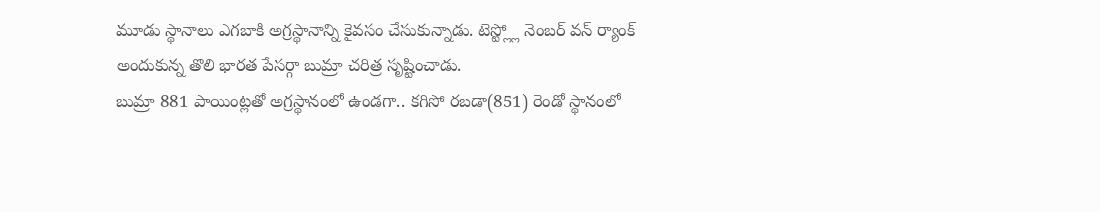మూడు స్థానాలు ఎగబాకి అగ్రస్థానాన్ని కైవసం చేసుకున్నాడు. టెస్ట్ల్లో నెంబర్ వన్ ర్యాంక్ అందుకున్న తొలి భారత పేసర్గా బుమ్రా చరిత్ర సృష్టించాడు.
బుమ్రా 881 పాయింట్లతో అగ్రస్థానంలో ఉండగా.. కగిసో రబడా(851) రెండో స్థానంలో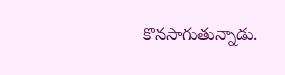కొనసాగుతున్నాడు.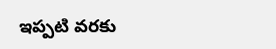ఇప్పటి వరకు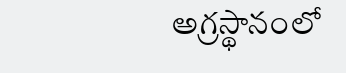అగ్రస్థానంలో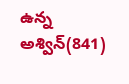ఉన్న అశ్విన్(841)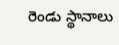రెండు స్థానాలు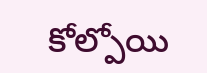కోల్పోయి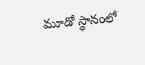మూడో స్థానంలో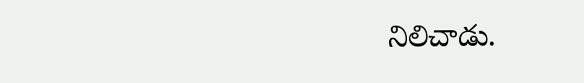నిలిచాడు.